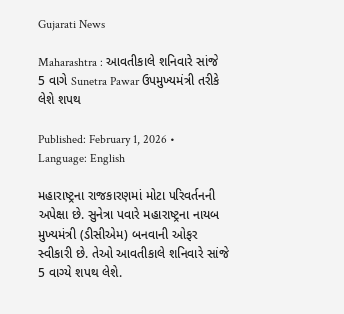Gujarati News

Maharashtra : આવતીકાલે શનિવારે સાંજે 5 વાગે Sunetra Pawar ઉપમુખ્યમંત્રી તરીકે લેશે શપથ

Published: February 1, 2026 • Language: English

મહારાષ્ટ્રના રાજકારણમાં મોટા પરિવર્તનની અપેક્ષા છે. સુનેત્રા પવારે મહારાષ્ટ્રના નાયબ મુખ્યમંત્રી (ડીસીએમ) બનવાની ઓફર સ્વીકારી છે. તેઓ આવતીકાલે શનિવારે સાંજે 5 વાગ્યે શપથ લેશે.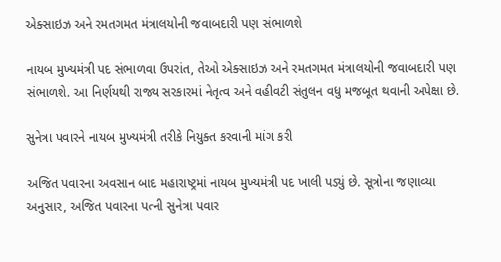એક્સાઇઝ અને રમતગમત મંત્રાલયોની જવાબદારી પણ સંભાળશે

નાયબ મુખ્યમંત્રી પદ સંભાળવા ઉપરાંત, તેઓ એક્સાઇઝ અને રમતગમત મંત્રાલયોની જવાબદારી પણ સંભાળશે. આ નિર્ણયથી રાજ્ય સરકારમાં નેતૃત્વ અને વહીવટી સંતુલન વધુ મજબૂત થવાની અપેક્ષા છે.

સુનેત્રા પવારને નાયબ મુખ્યમંત્રી તરીકે નિયુક્ત કરવાની માંગ કરી

અજિત પવારના અવસાન બાદ મહારાષ્ટ્રમાં નાયબ મુખ્યમંત્રી પદ ખાલી પડ્યું છે. સૂત્રોના જણાવ્યા અનુસાર, અજિત પવારના પત્ની સુનેત્રા પવાર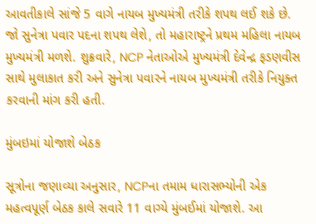આવતીકાલે સાંજે 5 વાગે નાયબ મુખ્યમંત્રી તરીકે શપથ લઈ શકે છે. જો સુનેત્રા પવાર પદના શપથ લેશે, તો મહારાષ્ટ્રને પ્રથમ મહિલા નાયબ મુખ્યમંત્રી મળશે. શુક્રવારે, NCP નેતાઓએ મુખ્યમંત્રી દેવેન્દ્ર ફડણવીસ સાથે મુલાકાત કરી અને સુનેત્રા પવારને નાયબ મુખ્યમંત્રી તરીકે નિયુક્ત કરવાની માંગ કરી હતી.

મુંબઇમાં યોજાશે બેઠક

સૂત્રોના જણાવ્યા અનુસાર, NCPના તમામ ધારાસભ્યોની એક મહત્વપૂર્ણ બેઠક કાલે સવારે 11 વાગ્યે મુંબઈમાં યોજાશે. આ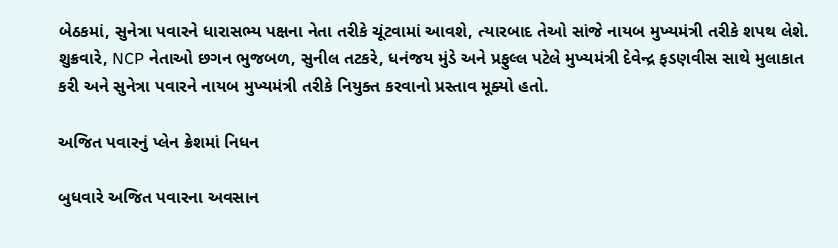બેઠકમાં, સુનેત્રા પવારને ધારાસભ્ય પક્ષના નેતા તરીકે ચૂંટવામાં આવશે, ત્યારબાદ તેઓ સાંજે નાયબ મુખ્યમંત્રી તરીકે શપથ લેશે. શુક્રવારે, NCP નેતાઓ છગન ભુજબળ, સુનીલ તટકરે, ધનંજય મુંડે અને પ્રફુલ્લ પટેલે મુખ્યમંત્રી દેવેન્દ્ર ફડણવીસ સાથે મુલાકાત કરી અને સુનેત્રા પવારને નાયબ મુખ્યમંત્રી તરીકે નિયુક્ત કરવાનો પ્રસ્તાવ મૂક્યો હતો.

અજિત પવારનું પ્લેન ક્રેશમાં નિધન

બુધવારે અજિત પવારના અવસાન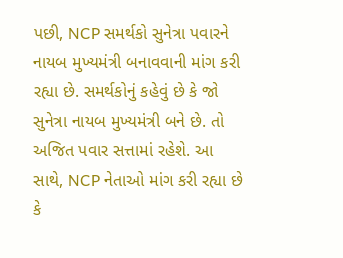પછી, NCP સમર્થકો સુનેત્રા પવારને નાયબ મુખ્યમંત્રી બનાવવાની માંગ કરી રહ્યા છે. સમર્થકોનું કહેવું છે કે જો સુનેત્રા નાયબ મુખ્યમંત્રી બને છે. તો અજિત પવાર સત્તામાં રહેશે. આ સાથે, NCP નેતાઓ માંગ કરી રહ્યા છે કે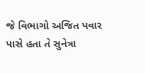જે વિભાગો અજિત પવાર પાસે હતા તે સુનેત્રા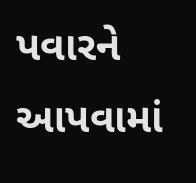પવારને આપવામાં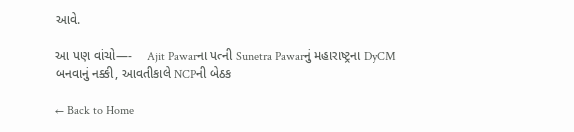આવે.

આ પણ વાંચો—-    Ajit Pawarના પત્ની Sunetra Pawarનું મહારાષ્ટ્રના DyCM બનવાનું નક્કી, આવતીકાલે NCPની બેઠક

← Back to Home